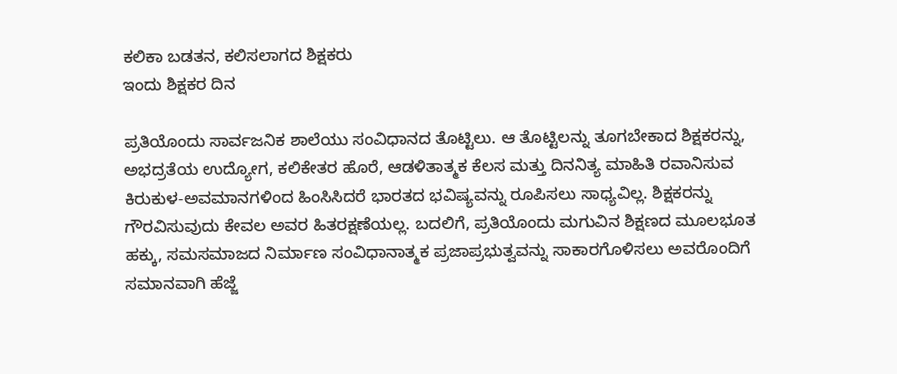ಕಲಿಕಾ ಬಡತನ, ಕಲಿಸಲಾಗದ ಶಿಕ್ಷಕರು
ಇಂದು ಶಿಕ್ಷಕರ ದಿನ

ಪ್ರತಿಯೊಂದು ಸಾರ್ವಜನಿಕ ಶಾಲೆಯು ಸಂವಿಧಾನದ ತೊಟ್ಟಿಲು. ಆ ತೊಟ್ಟಿಲನ್ನು ತೂಗಬೇಕಾದ ಶಿಕ್ಷಕರನ್ನು, ಅಭದ್ರತೆಯ ಉದ್ಯೋಗ, ಕಲಿಕೇತರ ಹೊರೆ, ಆಡಳಿತಾತ್ಮಕ ಕೆಲಸ ಮತ್ತು ದಿನನಿತ್ಯ ಮಾಹಿತಿ ರವಾನಿಸುವ ಕಿರುಕುಳ-ಅವಮಾನಗಳಿಂದ ಹಿಂಸಿಸಿದರೆ ಭಾರತದ ಭವಿಷ್ಯವನ್ನು ರೂಪಿಸಲು ಸಾಧ್ಯವಿಲ್ಲ. ಶಿಕ್ಷಕರನ್ನು ಗೌರವಿಸುವುದು ಕೇವಲ ಅವರ ಹಿತರಕ್ಷಣೆಯಲ್ಲ. ಬದಲಿಗೆ, ಪ್ರತಿಯೊಂದು ಮಗುವಿನ ಶಿಕ್ಷಣದ ಮೂಲಭೂತ ಹಕ್ಕು, ಸಮಸಮಾಜದ ನಿರ್ಮಾಣ ಸಂವಿಧಾನಾತ್ಮಕ ಪ್ರಜಾಪ್ರಭುತ್ವವನ್ನು ಸಾಕಾರಗೊಳಿಸಲು ಅವರೊಂದಿಗೆ ಸಮಾನವಾಗಿ ಹೆಜ್ಜೆ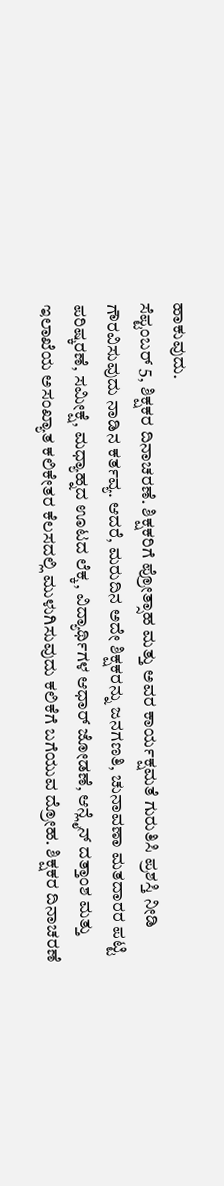ಹಾಕುವುದು.
ಸೆಪ್ಟಂಬರ್ 5, ಶಿಕ್ಷಕರ ದಿನಾಚರಣೆ. ಶಿಕ್ಷಕರಿಗೆ ಪ್ರೋತ್ಸಾಹ ಮತ್ತು ಅವರ ಕಾರ್ಯಕ್ಷಮತೆ ಗುರುತಿಸಿ ಪ್ರಶಸ್ತಿ ನೀಡಿ ಗೌರವಿಸುವುದು ನಾಡಿನ ಕರ್ತವ್ಯ. ಆದರೆ, ಮರುದಿನ ಅದೇ ಶಿಕ್ಷಕರನ್ನು ಜನಗಣತಿ, ಚುನಾವಣಾ ಮತದಾರರ ಪಟ್ಟಿ ಪರಿಷ್ಕರಣೆ, ಸಮೀಕ್ಷೆ, ಮಧ್ಯಾಹ್ನದ ಊಟದ ಲೆಕ್ಕ, ವಿದ್ಯಾರ್ಥಿಗಳ ಆಧಾರ್ ಜೋಡಣೆ, ಆನ್ಲೈನ್ ದತ್ತಾಂಶ ಮತ್ತು ಇಲಾಖೆಯ ಅಸಂಖ್ಯಾತ ಕಲಿಕೇತರ ಕೆಲಸದಲ್ಲಿ ಮುಳುಗಿಸುವುದು ಕಲಿಕೆಗೆ ಬಗೆಯುವ ದ್ರೋಹ. ಶಿಕ್ಷಕರ ದಿನಾಚರಣೆ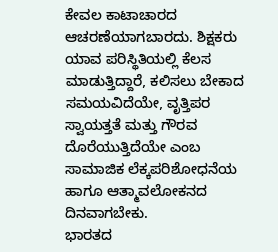ಕೇವಲ ಕಾಟಾಚಾರದ ಆಚರಣೆಯಾಗಬಾರದು. ಶಿಕ್ಷಕರು ಯಾವ ಪರಿಸ್ಥಿತಿಯಲ್ಲಿ ಕೆಲಸ ಮಾಡುತ್ತಿದ್ದಾರೆ, ಕಲಿಸಲು ಬೇಕಾದ ಸಮಯವಿದೆಯೇ, ವೃತ್ತಿಪರ ಸ್ವಾಯತ್ತತೆ ಮತ್ತು ಗೌರವ ದೊರೆಯುತ್ತಿದೆಯೇ ಎಂಬ ಸಾಮಾಜಿಕ ಲೆಕ್ಕಪರಿಶೋಧನೆಯ ಹಾಗೂ ಆತ್ಮಾವಲೋಕನದ ದಿನವಾಗಬೇಕು.
ಭಾರತದ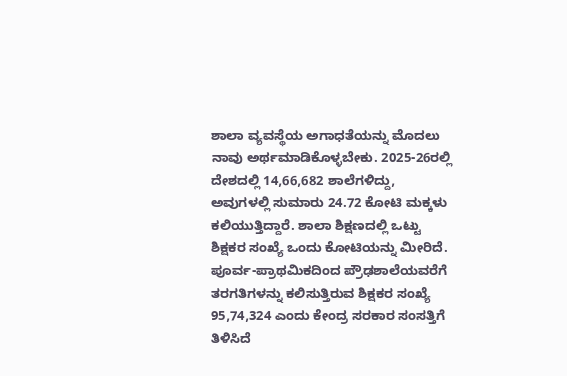ಶಾಲಾ ವ್ಯವಸ್ಥೆಯ ಅಗಾಧತೆಯನ್ನು ಮೊದಲು ನಾವು ಅರ್ಥಮಾಡಿಕೊಳ್ಳಬೇಕು. 2025-26ರಲ್ಲಿ ದೇಶದಲ್ಲಿ 14,66,682 ಶಾಲೆಗಳಿದ್ದು, ಅವುಗಳಲ್ಲಿ ಸುಮಾರು 24.72 ಕೋಟಿ ಮಕ್ಕಳು ಕಲಿಯುತ್ತಿದ್ದಾರೆ. ಶಾಲಾ ಶಿಕ್ಷಣದಲ್ಲಿ ಒಟ್ಟು ಶಿಕ್ಷಕರ ಸಂಖ್ಯೆ ಒಂದು ಕೋಟಿಯನ್ನು ಮೀರಿದೆ. ಪೂರ್ವ-ಪ್ರಾಥಮಿಕದಿಂದ ಪ್ರೌಢಶಾಲೆಯವರೆಗೆ ತರಗತಿಗಳನ್ನು ಕಲಿಸುತ್ತಿರುವ ಶಿಕ್ಷಕರ ಸಂಖ್ಯೆ 95,74,324 ಎಂದು ಕೇಂದ್ರ ಸರಕಾರ ಸಂಸತ್ತಿಗೆ ತಿಳಿಸಿದೆ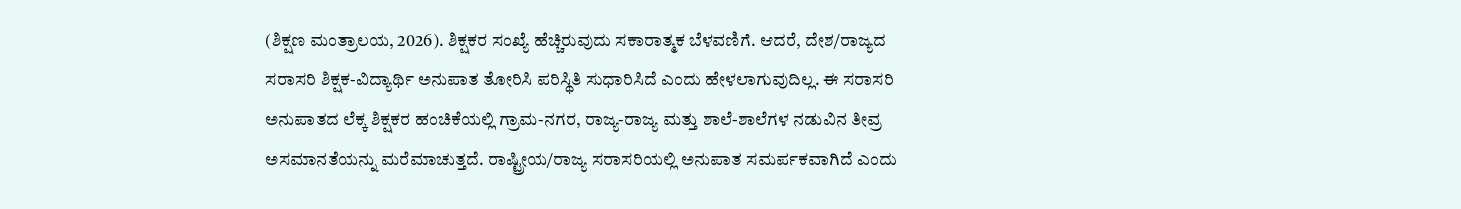(ಶಿಕ್ಷಣ ಮಂತ್ರಾಲಯ, 2026). ಶಿಕ್ಷಕರ ಸಂಖ್ಯೆ ಹೆಚ್ಚಿರುವುದು ಸಕಾರಾತ್ಮಕ ಬೆಳವಣಿಗೆ. ಆದರೆ, ದೇಶ/ರಾಜ್ಯದ ಸರಾಸರಿ ಶಿಕ್ಷಕ-ವಿದ್ಯಾರ್ಥಿ ಅನುಪಾತ ತೋರಿಸಿ ಪರಿಸ್ಥಿತಿ ಸುಧಾರಿಸಿದೆ ಎಂದು ಹೇಳಲಾಗುವುದಿಲ್ಲ. ಈ ಸರಾಸರಿ ಅನುಪಾತದ ಲೆಕ್ಕ ಶಿಕ್ಷಕರ ಹಂಚಿಕೆಯಲ್ಲಿ ಗ್ರಾಮ-ನಗರ, ರಾಜ್ಯ-ರಾಜ್ಯ ಮತ್ತು ಶಾಲೆ-ಶಾಲೆಗಳ ನಡುವಿನ ತೀವ್ರ ಅಸಮಾನತೆಯನ್ನು ಮರೆಮಾಚುತ್ತದೆ. ರಾಷ್ಟ್ರೀಯ/ರಾಜ್ಯ ಸರಾಸರಿಯಲ್ಲಿ ಅನುಪಾತ ಸಮರ್ಪಕವಾಗಿದೆ ಎಂದು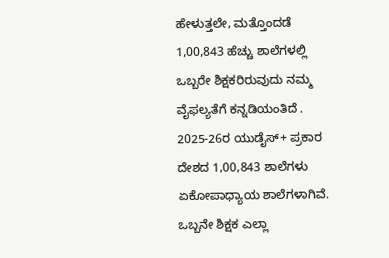ಹೇಳುತ್ತಲೇ, ಮತ್ತೊಂದಡೆ 1,00,843 ಹೆಚ್ಚು ಶಾಲೆಗಳಲ್ಲಿ ಒಬ್ಬರೇ ಶಿಕ್ಷಕರಿರುವುದು ನಮ್ಮ ವೈಫಲ್ಯತೆಗೆ ಕನ್ನಡಿಯಂತಿದೆ .
2025-26ರ ಯುಡೈಸ್+ ಪ್ರಕಾರ ದೇಶದ 1,00,843 ಶಾಲೆಗಳು ಏಕೋಪಾಧ್ಯಾಯ ಶಾಲೆಗಳಾಗಿವೆ. ಒಬ್ಬನೇ ಶಿಕ್ಷಕ ಎಲ್ಲಾ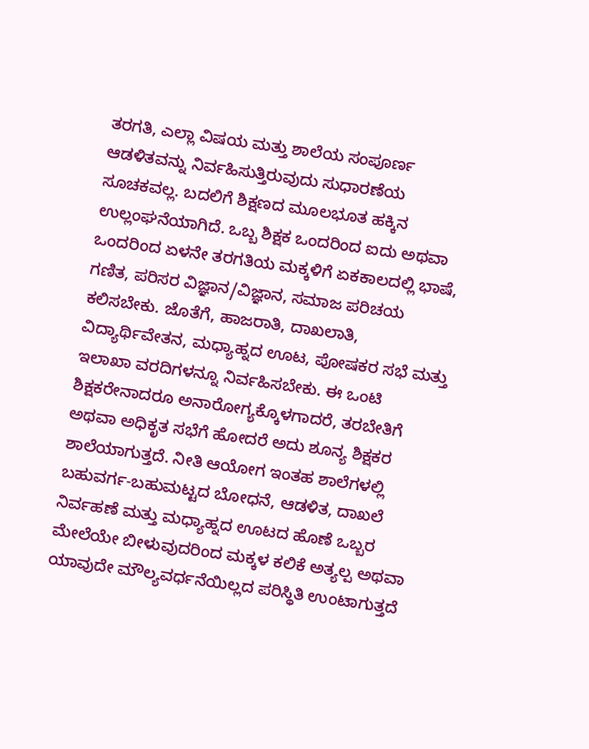ತರಗತಿ, ಎಲ್ಲಾ ವಿಷಯ ಮತ್ತು ಶಾಲೆಯ ಸಂಪೂರ್ಣ ಆಡಳಿತವನ್ನು ನಿರ್ವಹಿಸುತ್ತಿರುವುದು ಸುಧಾರಣೆಯ ಸೂಚಕವಲ್ಲ. ಬದಲಿಗೆ ಶಿಕ್ಷಣದ ಮೂಲಭೂತ ಹಕ್ಕಿನ ಉಲ್ಲಂಘನೆಯಾಗಿದೆ. ಒಬ್ಬ ಶಿಕ್ಷಕ ಒಂದರಿಂದ ಐದು ಅಥವಾ ಒಂದರಿಂದ ಏಳನೇ ತರಗತಿಯ ಮಕ್ಕಳಿಗೆ ಏಕಕಾಲದಲ್ಲಿ ಭಾಷೆ, ಗಣಿತ, ಪರಿಸರ ವಿಜ್ಞಾನ/ವಿಜ್ಞಾನ, ಸಮಾಜ ಪರಿಚಯ ಕಲಿಸಬೇಕು. ಜೊತೆಗೆ, ಹಾಜರಾತಿ, ದಾಖಲಾತಿ, ವಿದ್ಯಾರ್ಥಿವೇತನ, ಮಧ್ಯಾಹ್ನದ ಊಟ, ಪೋಷಕರ ಸಭೆ ಮತ್ತು ಇಲಾಖಾ ವರದಿಗಳನ್ನೂ ನಿರ್ವಹಿಸಬೇಕು. ಈ ಒಂಟಿ ಶಿಕ್ಷಕರೇನಾದರೂ ಅನಾರೋಗ್ಯಕ್ಕೊಳಗಾದರೆ, ತರಬೇತಿಗೆ ಅಥವಾ ಅಧಿಕೃತ ಸಭೆಗೆ ಹೋದರೆ ಅದು ಶೂನ್ಯ ಶಿಕ್ಷಕರ ಶಾಲೆಯಾಗುತ್ತದೆ. ನೀತಿ ಆಯೋಗ ಇಂತಹ ಶಾಲೆಗಳಲ್ಲಿ ಬಹುವರ್ಗ-ಬಹುಮಟ್ಟದ ಬೋಧನೆ, ಆಡಳಿತ, ದಾಖಲೆ ನಿರ್ವಹಣೆ ಮತ್ತು ಮಧ್ಯಾಹ್ನದ ಊಟದ ಹೊಣೆ ಒಬ್ಬರ ಮೇಲೆಯೇ ಬೀಳುವುದರಿಂದ ಮಕ್ಕಳ ಕಲಿಕೆ ಅತ್ಯಲ್ಪ ಅಥವಾ ಯಾವುದೇ ಮೌಲ್ಯವರ್ಧನೆಯಿಲ್ಲದ ಪರಿಸ್ಥಿತಿ ಉಂಟಾಗುತ್ತದೆ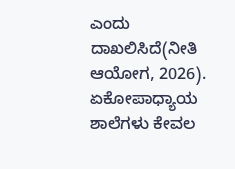ಎಂದು ದಾಖಲಿಸಿದೆ(ನೀತಿ ಆಯೋಗ, 2026). ಏಕೋಪಾಧ್ಯಾಯ ಶಾಲೆಗಳು ಕೇವಲ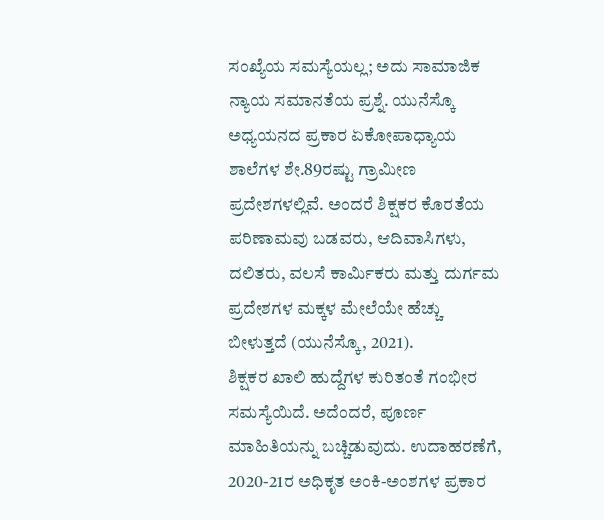ಸಂಖ್ಯೆಯ ಸಮಸ್ಯೆಯಲ್ಲ; ಅದು ಸಾಮಾಜಿಕ ನ್ಯಾಯ ಸಮಾನತೆಯ ಪ್ರಶ್ನೆ. ಯುನೆಸ್ಕೊ ಅಧ್ಯಯನದ ಪ್ರಕಾರ ಏಕೋಪಾಧ್ಯಾಯ ಶಾಲೆಗಳ ಶೇ.89ರಷ್ಟು ಗ್ರಾಮೀಣ ಪ್ರದೇಶಗಳಲ್ಲಿವೆ. ಅಂದರೆ ಶಿಕ್ಷಕರ ಕೊರತೆಯ ಪರಿಣಾಮವು ಬಡವರು, ಆದಿವಾಸಿಗಳು, ದಲಿತರು, ವಲಸೆ ಕಾರ್ಮಿಕರು ಮತ್ತು ದುರ್ಗಮ ಪ್ರದೇಶಗಳ ಮಕ್ಕಳ ಮೇಲೆಯೇ ಹೆಚ್ಚು ಬೀಳುತ್ತದೆ (ಯುನೆಸ್ಕೊ, 2021).
ಶಿಕ್ಷಕರ ಖಾಲಿ ಹುದ್ದೆಗಳ ಕುರಿತಂತೆ ಗಂಭೀರ ಸಮಸ್ಯೆಯಿದೆ. ಅದೆಂದರೆ, ಪೂರ್ಣ ಮಾಹಿತಿಯನ್ನು ಬಚ್ಚಿಡುವುದು. ಉದಾಹರಣೆಗೆ, 2020-21ರ ಅಧಿಕೃತ ಅಂಕಿ-ಅಂಶಗಳ ಪ್ರಕಾರ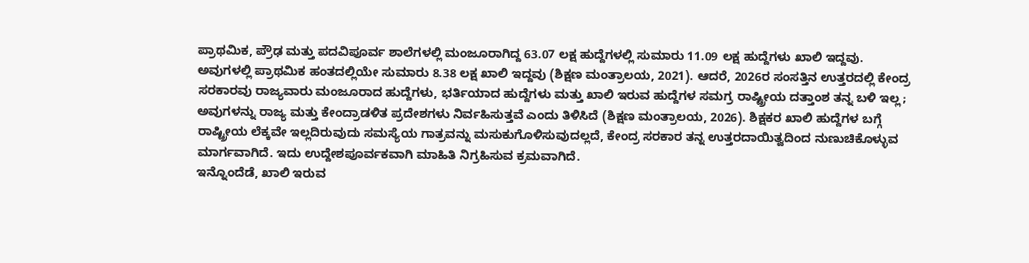ಪ್ರಾಥಮಿಕ, ಪ್ರೌಢ ಮತ್ತು ಪದವಿಪೂರ್ವ ಶಾಲೆಗಳಲ್ಲಿ ಮಂಜೂರಾಗಿದ್ದ 63.07 ಲಕ್ಷ ಹುದ್ದೆಗಳಲ್ಲಿ ಸುಮಾರು 11.09 ಲಕ್ಷ ಹುದ್ದೆಗಳು ಖಾಲಿ ಇದ್ದವು. ಅವುಗಳಲ್ಲಿ ಪ್ರಾಥಮಿಕ ಹಂತದಲ್ಲಿಯೇ ಸುಮಾರು 8.38 ಲಕ್ಷ ಖಾಲಿ ಇದ್ದವು (ಶಿಕ್ಷಣ ಮಂತ್ರಾಲಯ, 2021). ಆದರೆ, 2026ರ ಸಂಸತ್ತಿನ ಉತ್ತರದಲ್ಲಿ ಕೇಂದ್ರ ಸರಕಾರವು ರಾಜ್ಯವಾರು ಮಂಜೂರಾದ ಹುದ್ದೆಗಳು, ಭರ್ತಿಯಾದ ಹುದ್ದೆಗಳು ಮತ್ತು ಖಾಲಿ ಇರುವ ಹುದ್ದೆಗಳ ಸಮಗ್ರ ರಾಷ್ಟ್ರೀಯ ದತ್ತಾಂಶ ತನ್ನ ಬಳಿ ಇಲ್ಲ; ಅವುಗಳನ್ನು ರಾಜ್ಯ ಮತ್ತು ಕೇಂದ್ರಾಡಳಿತ ಪ್ರದೇಶಗಳು ನಿರ್ವಹಿಸುತ್ತವೆ ಎಂದು ತಿಳಿಸಿದೆ (ಶಿಕ್ಷಣ ಮಂತ್ರಾಲಯ, 2026). ಶಿಕ್ಷಕರ ಖಾಲಿ ಹುದ್ದೆಗಳ ಬಗ್ಗೆ ರಾಷ್ಟ್ರೀಯ ಲೆಕ್ಕವೇ ಇಲ್ಲದಿರುವುದು ಸಮಸ್ಯೆಯ ಗಾತ್ರವನ್ನು ಮಸುಕುಗೊಳಿಸುವುದಲ್ಲದೆ, ಕೇಂದ್ರ ಸರಕಾರ ತನ್ನ ಉತ್ತರದಾಯಿತ್ವದಿಂದ ನುಣುಚಿಕೊಳ್ಳುವ ಮಾರ್ಗವಾಗಿದೆ. ಇದು ಉದ್ದೇಶಪೂರ್ವಕವಾಗಿ ಮಾಹಿತಿ ನಿಗ್ರಹಿಸುವ ಕ್ರಮವಾಗಿದೆ.
ಇನ್ನೊಂದೆಡೆ, ಖಾಲಿ ಇರುವ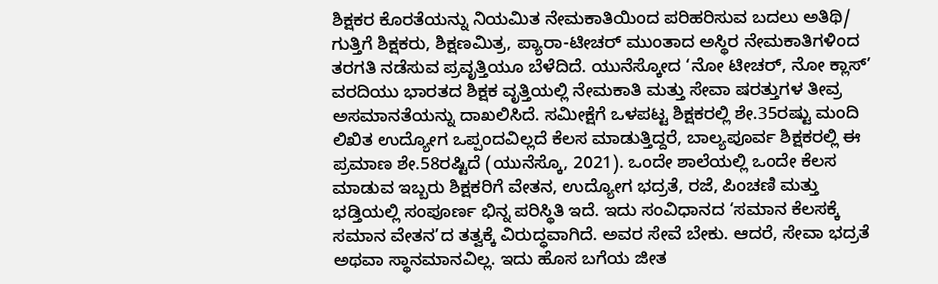ಶಿಕ್ಷಕರ ಕೊರತೆಯನ್ನು ನಿಯಮಿತ ನೇಮಕಾತಿಯಿಂದ ಪರಿಹರಿಸುವ ಬದಲು ಅತಿಥಿ/ ಗುತ್ತಿಗೆ ಶಿಕ್ಷಕರು, ಶಿಕ್ಷಣಮಿತ್ರ, ಪ್ಯಾರಾ-ಟೀಚರ್ ಮುಂತಾದ ಅಸ್ಥಿರ ನೇಮಕಾತಿಗಳಿಂದ ತರಗತಿ ನಡೆಸುವ ಪ್ರವೃತ್ತಿಯೂ ಬೆಳೆದಿದೆ. ಯುನೆಸ್ಕೋದ ‘ನೋ ಟೀಚರ್, ನೋ ಕ್ಲಾಸ್’ ವರದಿಯು ಭಾರತದ ಶಿಕ್ಷಕ ವೃತ್ತಿಯಲ್ಲಿ ನೇಮಕಾತಿ ಮತ್ತು ಸೇವಾ ಷರತ್ತುಗಳ ತೀವ್ರ ಅಸಮಾನತೆಯನ್ನು ದಾಖಲಿಸಿದೆ. ಸಮೀಕ್ಷೆಗೆ ಒಳಪಟ್ಟ ಶಿಕ್ಷಕರಲ್ಲಿ ಶೇ.35ರಷ್ಟು ಮಂದಿ ಲಿಖಿತ ಉದ್ಯೋಗ ಒಪ್ಪಂದವಿಲ್ಲದೆ ಕೆಲಸ ಮಾಡುತ್ತಿದ್ದರೆ, ಬಾಲ್ಯಪೂರ್ವ ಶಿಕ್ಷಕರಲ್ಲಿ ಈ ಪ್ರಮಾಣ ಶೇ.58ರಷ್ಟಿದೆ (ಯುನೆಸ್ಕೊ, 2021). ಒಂದೇ ಶಾಲೆಯಲ್ಲಿ ಒಂದೇ ಕೆಲಸ ಮಾಡುವ ಇಬ್ಬರು ಶಿಕ್ಷಕರಿಗೆ ವೇತನ, ಉದ್ಯೋಗ ಭದ್ರತೆ, ರಜೆ, ಪಿಂಚಣಿ ಮತ್ತು ಭಡ್ತಿಯಲ್ಲಿ ಸಂಪೂರ್ಣ ಭಿನ್ನ ಪರಿಸ್ಥಿತಿ ಇದೆ. ಇದು ಸಂವಿಧಾನದ ‘ಸಮಾನ ಕೆಲಸಕ್ಕೆ ಸಮಾನ ವೇತನ’ದ ತತ್ವಕ್ಕೆ ವಿರುದ್ಧವಾಗಿದೆ. ಅವರ ಸೇವೆ ಬೇಕು. ಆದರೆ, ಸೇವಾ ಭದ್ರತೆ ಅಥವಾ ಸ್ಥಾನಮಾನವಿಲ್ಲ. ಇದು ಹೊಸ ಬಗೆಯ ಜೀತ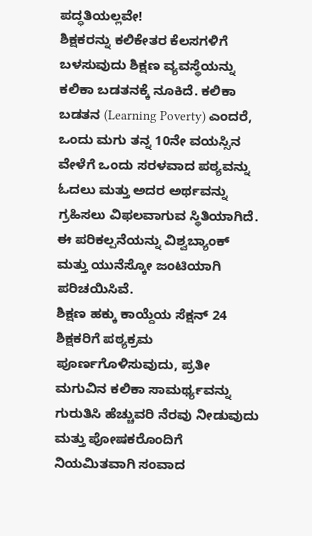ಪದ್ಧತಿಯಲ್ಲವೇ!
ಶಿಕ್ಷಕರನ್ನು ಕಲಿಕೇತರ ಕೆಲಸಗಳಿಗೆ ಬಳಸುವುದು ಶಿಕ್ಷಣ ವ್ಯವಸ್ಥೆಯನ್ನು ಕಲಿಕಾ ಬಡತನಕ್ಕೆ ನೂಕಿದೆ. ಕಲಿಕಾ ಬಡತನ (Learning Poverty) ಎಂದರೆ, ಒಂದು ಮಗು ತನ್ನ 10ನೇ ವಯಸ್ಸಿನ ವೇಳೆಗೆ ಒಂದು ಸರಳವಾದ ಪಠ್ಯವನ್ನು ಓದಲು ಮತ್ತು ಅದರ ಅರ್ಥವನ್ನು ಗ್ರಹಿಸಲು ವಿಫಲವಾಗುವ ಸ್ಥಿತಿಯಾಗಿದೆ. ಈ ಪರಿಕಲ್ಪನೆಯನ್ನು ವಿಶ್ವಬ್ಯಾಂಕ್ ಮತ್ತು ಯುನೆಸ್ಕೋ ಜಂಟಿಯಾಗಿ ಪರಿಚಯಿಸಿವೆ.
ಶಿಕ್ಷಣ ಹಕ್ಕು ಕಾಯ್ದೆಯ ಸೆಕ್ಷನ್ 24 ಶಿಕ್ಷಕರಿಗೆ ಪಠ್ಯಕ್ರಮ ಪೂರ್ಣಗೊಳಿಸುವುದು, ಪ್ರತೀ ಮಗುವಿನ ಕಲಿಕಾ ಸಾಮರ್ಥ್ಯವನ್ನು ಗುರುತಿಸಿ ಹೆಚ್ಚುವರಿ ನೆರವು ನೀಡುವುದು ಮತ್ತು ಪೋಷಕರೊಂದಿಗೆ ನಿಯಮಿತವಾಗಿ ಸಂವಾದ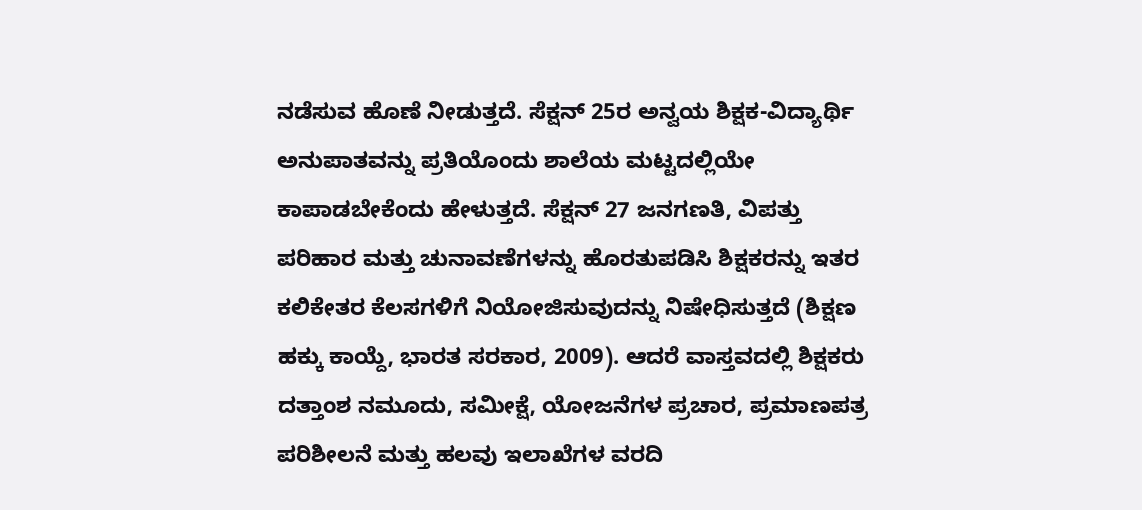ನಡೆಸುವ ಹೊಣೆ ನೀಡುತ್ತದೆ. ಸೆಕ್ಷನ್ 25ರ ಅನ್ವಯ ಶಿಕ್ಷಕ-ವಿದ್ಯಾರ್ಥಿ ಅನುಪಾತವನ್ನು ಪ್ರತಿಯೊಂದು ಶಾಲೆಯ ಮಟ್ಟದಲ್ಲಿಯೇ ಕಾಪಾಡಬೇಕೆಂದು ಹೇಳುತ್ತದೆ. ಸೆಕ್ಷನ್ 27 ಜನಗಣತಿ, ವಿಪತ್ತು ಪರಿಹಾರ ಮತ್ತು ಚುನಾವಣೆಗಳನ್ನು ಹೊರತುಪಡಿಸಿ ಶಿಕ್ಷಕರನ್ನು ಇತರ ಕಲಿಕೇತರ ಕೆಲಸಗಳಿಗೆ ನಿಯೋಜಿಸುವುದನ್ನು ನಿಷೇಧಿಸುತ್ತದೆ (ಶಿಕ್ಷಣ ಹಕ್ಕು ಕಾಯ್ದೆ, ಭಾರತ ಸರಕಾರ, 2009). ಆದರೆ ವಾಸ್ತವದಲ್ಲಿ ಶಿಕ್ಷಕರು ದತ್ತಾಂಶ ನಮೂದು, ಸಮೀಕ್ಷೆ, ಯೋಜನೆಗಳ ಪ್ರಚಾರ, ಪ್ರಮಾಣಪತ್ರ ಪರಿಶೀಲನೆ ಮತ್ತು ಹಲವು ಇಲಾಖೆಗಳ ವರದಿ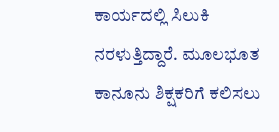ಕಾರ್ಯದಲ್ಲಿ ಸಿಲುಕಿ ನರಳುತ್ತಿದ್ದಾರೆ. ಮೂಲಭೂತ ಕಾನೂನು ಶಿಕ್ಷಕರಿಗೆ ಕಲಿಸಲು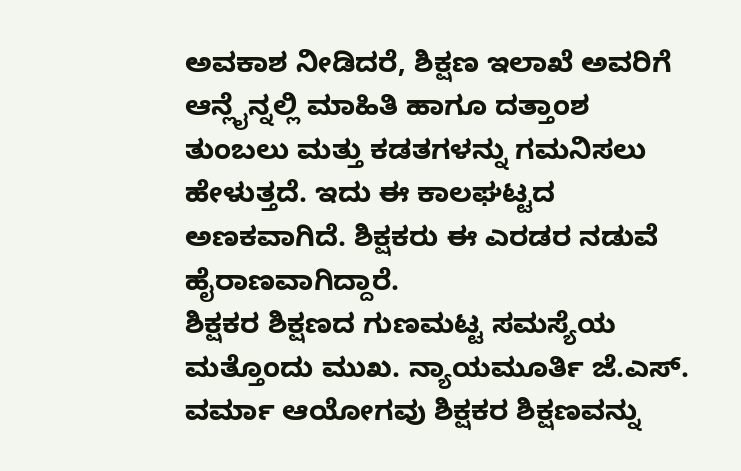ಅವಕಾಶ ನೀಡಿದರೆ, ಶಿಕ್ಷಣ ಇಲಾಖೆ ಅವರಿಗೆ ಆನ್ಲೈನ್ನಲ್ಲಿ ಮಾಹಿತಿ ಹಾಗೂ ದತ್ತಾಂಶ ತುಂಬಲು ಮತ್ತು ಕಡತಗಳನ್ನು ಗಮನಿಸಲು ಹೇಳುತ್ತದೆ. ಇದು ಈ ಕಾಲಘಟ್ಟದ ಅಣಕವಾಗಿದೆ. ಶಿಕ್ಷಕರು ಈ ಎರಡರ ನಡುವೆ ಹೈರಾಣವಾಗಿದ್ದಾರೆ.
ಶಿಕ್ಷಕರ ಶಿಕ್ಷಣದ ಗುಣಮಟ್ಟ ಸಮಸ್ಯೆಯ ಮತ್ತೊಂದು ಮುಖ. ನ್ಯಾಯಮೂರ್ತಿ ಜೆ.ಎಸ್. ವರ್ಮಾ ಆಯೋಗವು ಶಿಕ್ಷಕರ ಶಿಕ್ಷಣವನ್ನು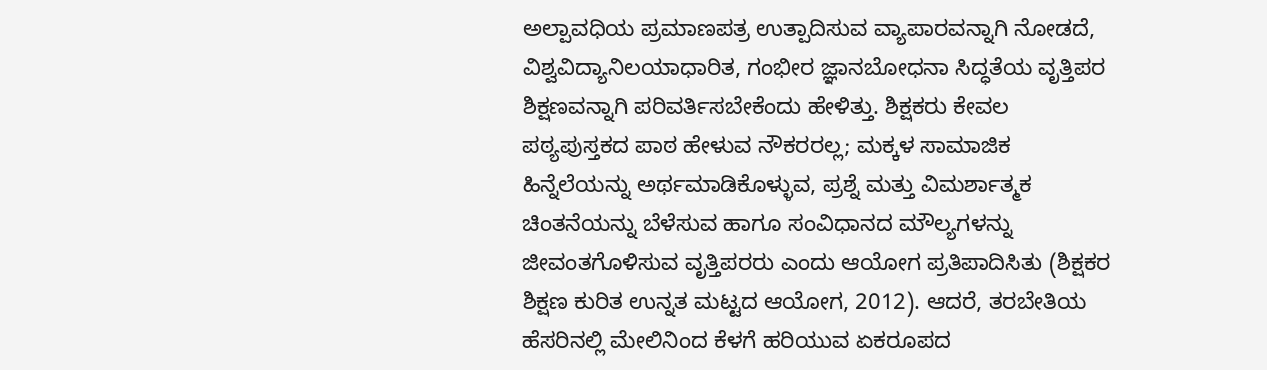ಅಲ್ಪಾವಧಿಯ ಪ್ರಮಾಣಪತ್ರ ಉತ್ಪಾದಿಸುವ ವ್ಯಾಪಾರವನ್ನಾಗಿ ನೋಡದೆ, ವಿಶ್ವವಿದ್ಯಾನಿಲಯಾಧಾರಿತ, ಗಂಭೀರ ಜ್ಞಾನಬೋಧನಾ ಸಿದ್ಧತೆಯ ವೃತ್ತಿಪರ ಶಿಕ್ಷಣವನ್ನಾಗಿ ಪರಿವರ್ತಿಸಬೇಕೆಂದು ಹೇಳಿತ್ತು. ಶಿಕ್ಷಕರು ಕೇವಲ ಪಠ್ಯಪುಸ್ತಕದ ಪಾಠ ಹೇಳುವ ನೌಕರರಲ್ಲ; ಮಕ್ಕಳ ಸಾಮಾಜಿಕ ಹಿನ್ನೆಲೆಯನ್ನು ಅರ್ಥಮಾಡಿಕೊಳ್ಳುವ, ಪ್ರಶ್ನೆ ಮತ್ತು ವಿಮರ್ಶಾತ್ಮಕ ಚಿಂತನೆಯನ್ನು ಬೆಳೆಸುವ ಹಾಗೂ ಸಂವಿಧಾನದ ಮೌಲ್ಯಗಳನ್ನು ಜೀವಂತಗೊಳಿಸುವ ವೃತ್ತಿಪರರು ಎಂದು ಆಯೋಗ ಪ್ರತಿಪಾದಿಸಿತು (ಶಿಕ್ಷಕರ ಶಿಕ್ಷಣ ಕುರಿತ ಉನ್ನತ ಮಟ್ಟದ ಆಯೋಗ, 2012). ಆದರೆ, ತರಬೇತಿಯ ಹೆಸರಿನಲ್ಲಿ ಮೇಲಿನಿಂದ ಕೆಳಗೆ ಹರಿಯುವ ಏಕರೂಪದ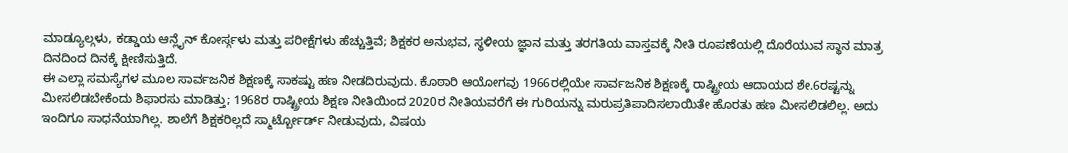ಮಾಡ್ಯೂಲ್ಗಳು, ಕಡ್ಡಾಯ ಆನ್ಲೈನ್ ಕೋರ್ಸ್ಗಳು ಮತ್ತು ಪರೀಕ್ಷೆಗಳು ಹೆಚ್ಚುತ್ತಿವೆ; ಶಿಕ್ಷಕರ ಅನುಭವ, ಸ್ಥಳೀಯ ಜ್ಞಾನ ಮತ್ತು ತರಗತಿಯ ವಾಸ್ತವಕ್ಕೆ ನೀತಿ ರೂಪಣೆಯಲ್ಲಿ ದೊರೆಯುವ ಸ್ಥಾನ ಮಾತ್ರ ದಿನದಿಂದ ದಿನಕ್ಕೆ ಕ್ಷೀಣಿಸುತ್ತಿದೆ.
ಈ ಎಲ್ಲಾ ಸಮಸ್ಯೆಗಳ ಮೂಲ ಸಾರ್ವಜನಿಕ ಶಿಕ್ಷಣಕ್ಕೆ ಸಾಕಷ್ಟು ಹಣ ನೀಡದಿರುವುದು. ಕೊಠಾರಿ ಆಯೋಗವು 1966ರಲ್ಲಿಯೇ ಸಾರ್ವಜನಿಕ ಶಿಕ್ಷಣಕ್ಕೆ ರಾಷ್ಟ್ರೀಯ ಆದಾಯದ ಶೇ.6ರಷ್ಟನ್ನು ಮೀಸಲಿಡಬೇಕೆಂದು ಶಿಫಾರಸು ಮಾಡಿತ್ತು; 1968ರ ರಾಷ್ಟ್ರೀಯ ಶಿಕ್ಷಣ ನೀತಿಯಿಂದ 2020ರ ನೀತಿಯವರೆಗೆ ಈ ಗುರಿಯನ್ನು ಮರುಪ್ರತಿಪಾದಿಸಲಾಯಿತೇ ಹೊರತು ಹಣ ಮೀಸಲಿಡಲಿಲ್ಲ. ಅದು ಇಂದಿಗೂ ಸಾಧನೆಯಾಗಿಲ್ಲ. ಶಾಲೆಗೆ ಶಿಕ್ಷಕರಿಲ್ಲದೆ ಸ್ಮಾರ್ಟ್ಬೋರ್ಡ್ ನೀಡುವುದು, ವಿಷಯ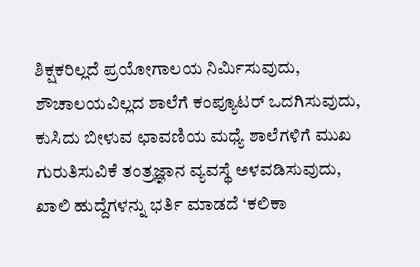ಶಿಕ್ಷಕರಿಲ್ಲದೆ ಪ್ರಯೋಗಾಲಯ ನಿರ್ಮಿಸುವುದು, ಶೌಚಾಲಯವಿಲ್ಲದ ಶಾಲೆಗೆ ಕಂಪ್ಯೂಟರ್ ಒದಗಿಸುವುದು, ಕುಸಿದು ಬೀಳುವ ಛಾವಣಿಯ ಮಧ್ಯೆ ಶಾಲೆಗಳಿಗೆ ಮುಖ ಗುರುತಿಸುವಿಕೆ ತಂತ್ರಜ್ಞಾನ ವ್ಯವಸ್ಥೆ ಅಳವಡಿಸುವುದು, ಖಾಲಿ ಹುದ್ದೆಗಳನ್ನು ಭರ್ತಿ ಮಾಡದೆ ‘ಕಲಿಕಾ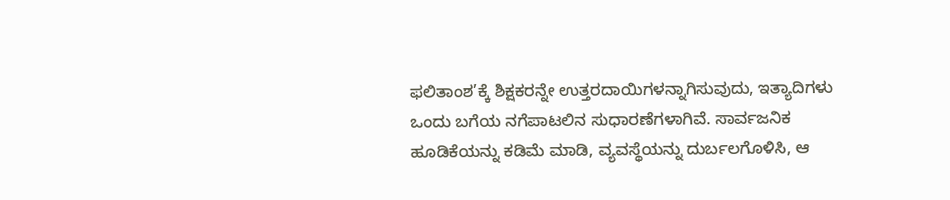ಫಲಿತಾಂಶ’ಕ್ಕೆ ಶಿಕ್ಷಕರನ್ನೇ ಉತ್ತರದಾಯಿಗಳನ್ನಾಗಿಸುವುದು, ಇತ್ಯಾದಿಗಳು ಒಂದು ಬಗೆಯ ನಗೆಪಾಟಲಿನ ಸುಧಾರಣೆಗಳಾಗಿವೆ. ಸಾರ್ವಜನಿಕ ಹೂಡಿಕೆಯನ್ನು ಕಡಿಮೆ ಮಾಡಿ, ವ್ಯವಸ್ಥೆಯನ್ನು ದುರ್ಬಲಗೊಳಿಸಿ, ಆ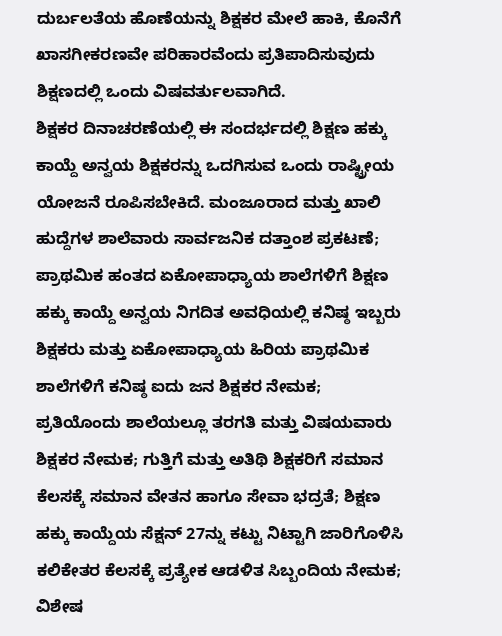ದುರ್ಬಲತೆಯ ಹೊಣೆಯನ್ನು ಶಿಕ್ಷಕರ ಮೇಲೆ ಹಾಕಿ, ಕೊನೆಗೆ ಖಾಸಗೀಕರಣವೇ ಪರಿಹಾರವೆಂದು ಪ್ರತಿಪಾದಿಸುವುದು ಶಿಕ್ಷಣದಲ್ಲಿ ಒಂದು ವಿಷವರ್ತುಲವಾಗಿದೆ.
ಶಿಕ್ಷಕರ ದಿನಾಚರಣೆಯಲ್ಲಿ ಈ ಸಂದರ್ಭದಲ್ಲಿ ಶಿಕ್ಷಣ ಹಕ್ಕು ಕಾಯ್ದೆ ಅನ್ವಯ ಶಿಕ್ಷಕರನ್ನು ಒದಗಿಸುವ ಒಂದು ರಾಷ್ಟ್ರೀಯ ಯೋಜನೆ ರೂಪಿಸಬೇಕಿದೆ. ಮಂಜೂರಾದ ಮತ್ತು ಖಾಲಿ ಹುದ್ದೆಗಳ ಶಾಲೆವಾರು ಸಾರ್ವಜನಿಕ ದತ್ತಾಂಶ ಪ್ರಕಟಣೆ; ಪ್ರಾಥಮಿಕ ಹಂತದ ಏಕೋಪಾಧ್ಯಾಯ ಶಾಲೆಗಳಿಗೆ ಶಿಕ್ಷಣ ಹಕ್ಕು ಕಾಯ್ದೆ ಅನ್ವಯ ನಿಗದಿತ ಅವಧಿಯಲ್ಲಿ ಕನಿಷ್ಠ ಇಬ್ಬರು ಶಿಕ್ಷಕರು ಮತ್ತು ಏಕೋಪಾಧ್ಯಾಯ ಹಿರಿಯ ಪ್ರಾಥಮಿಕ ಶಾಲೆಗಳಿಗೆ ಕನಿಷ್ಠ ಐದು ಜನ ಶಿಕ್ಷಕರ ನೇಮಕ; ಪ್ರತಿಯೊಂದು ಶಾಲೆಯಲ್ಲೂ ತರಗತಿ ಮತ್ತು ವಿಷಯವಾರು ಶಿಕ್ಷಕರ ನೇಮಕ; ಗುತ್ತಿಗೆ ಮತ್ತು ಅತಿಥಿ ಶಿಕ್ಷಕರಿಗೆ ಸಮಾನ ಕೆಲಸಕ್ಕೆ ಸಮಾನ ವೇತನ ಹಾಗೂ ಸೇವಾ ಭದ್ರತೆ; ಶಿಕ್ಷಣ ಹಕ್ಕು ಕಾಯ್ದೆಯ ಸೆಕ್ಷನ್ 27ನ್ನು ಕಟ್ಟು ನಿಟ್ಟಾಗಿ ಜಾರಿಗೊಳಿಸಿ ಕಲಿಕೇತರ ಕೆಲಸಕ್ಕೆ ಪ್ರತ್ಯೇಕ ಆಡಳಿತ ಸಿಬ್ಬಂದಿಯ ನೇಮಕ; ವಿಶೇಷ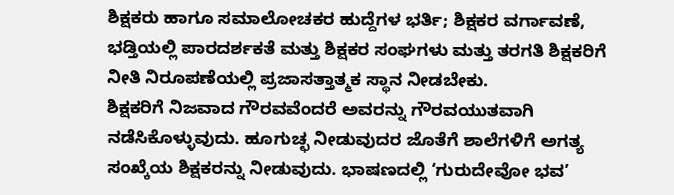ಶಿಕ್ಷಕರು ಹಾಗೂ ಸಮಾಲೋಚಕರ ಹುದ್ದೆಗಳ ಭರ್ತಿ; ಶಿಕ್ಷಕರ ವರ್ಗಾವಣೆ, ಭಡ್ತಿಯಲ್ಲಿ ಪಾರದರ್ಶಕತೆ ಮತ್ತು ಶಿಕ್ಷಕರ ಸಂಘಗಳು ಮತ್ತು ತರಗತಿ ಶಿಕ್ಷಕರಿಗೆ ನೀತಿ ನಿರೂಪಣೆಯಲ್ಲಿ ಪ್ರಜಾಸತ್ತಾತ್ಮಕ ಸ್ಥಾನ ನೀಡಬೇಕು.
ಶಿಕ್ಷಕರಿಗೆ ನಿಜವಾದ ಗೌರವವೆಂದರೆ ಅವರನ್ನು ಗೌರವಯುತವಾಗಿ ನಡೆಸಿಕೊಳ್ಳುವುದು. ಹೂಗುಚ್ಛ ನೀಡುವುದರ ಜೊತೆಗೆ ಶಾಲೆಗಳಿಗೆ ಅಗತ್ಯ ಸಂಖ್ಕೆಯ ಶಿಕ್ಷಕರನ್ನು ನೀಡುವುದು. ಭಾಷಣದಲ್ಲಿ ‘ಗುರುದೇವೋ ಭವ’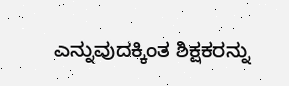ಎನ್ನುವುದಕ್ಕಿಂತ ಶಿಕ್ಷಕರನ್ನು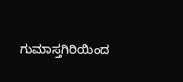ಗುಮಾಸ್ತಗಿರಿಯಿಂದ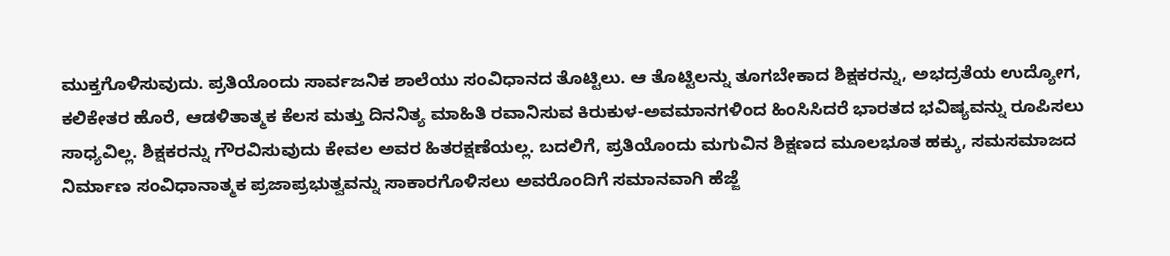ಮುಕ್ತಗೊಳಿಸುವುದು. ಪ್ರತಿಯೊಂದು ಸಾರ್ವಜನಿಕ ಶಾಲೆಯು ಸಂವಿಧಾನದ ತೊಟ್ಟಿಲು. ಆ ತೊಟ್ಟಿಲನ್ನು ತೂಗಬೇಕಾದ ಶಿಕ್ಷಕರನ್ನು, ಅಭದ್ರತೆಯ ಉದ್ಯೋಗ, ಕಲಿಕೇತರ ಹೊರೆ, ಆಡಳಿತಾತ್ಮಕ ಕೆಲಸ ಮತ್ತು ದಿನನಿತ್ಯ ಮಾಹಿತಿ ರವಾನಿಸುವ ಕಿರುಕುಳ-ಅವಮಾನಗಳಿಂದ ಹಿಂಸಿಸಿದರೆ ಭಾರತದ ಭವಿಷ್ಯವನ್ನು ರೂಪಿಸಲು ಸಾಧ್ಯವಿಲ್ಲ. ಶಿಕ್ಷಕರನ್ನು ಗೌರವಿಸುವುದು ಕೇವಲ ಅವರ ಹಿತರಕ್ಷಣೆಯಲ್ಲ. ಬದಲಿಗೆ, ಪ್ರತಿಯೊಂದು ಮಗುವಿನ ಶಿಕ್ಷಣದ ಮೂಲಭೂತ ಹಕ್ಕು, ಸಮಸಮಾಜದ ನಿರ್ಮಾಣ ಸಂವಿಧಾನಾತ್ಮಕ ಪ್ರಜಾಪ್ರಭುತ್ವವನ್ನು ಸಾಕಾರಗೊಳಿಸಲು ಅವರೊಂದಿಗೆ ಸಮಾನವಾಗಿ ಹೆಜ್ಜೆ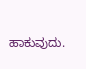ಹಾಕುವುದು.